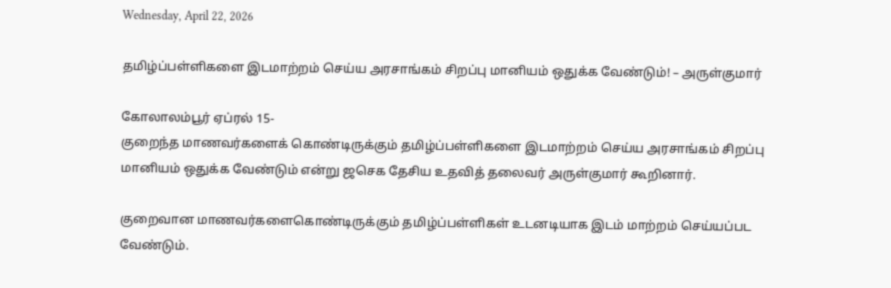Wednesday, April 22, 2026

தமிழ்ப்பள்ளிகளை இடமாற்றம் செய்ய அரசாங்கம் சிறப்பு மானியம் ஒதுக்க வேண்டும்! – அருள்குமார்

கோலாலம்பூர் ஏப்ரல் 15-
குறைந்த மாணவர்களைக் கொண்டிருக்கும் தமிழ்ப்பள்ளிகளை இடமாற்றம் செய்ய அரசாங்கம் சிறப்பு மானியம் ஒதுக்க வேண்டும் என்று ஜசெக தேசிய உதவித் தலைவர் அருள்குமார் கூறினார்.

குறைவான மாணவர்களைகொண்டிருக்கும் தமிழ்ப்பள்ளிகள் உடனடியாக இடம் மாற்றம் செய்யப்பட வேண்டும்.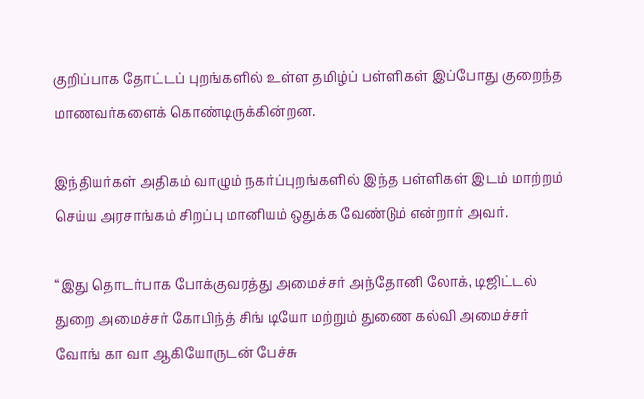குறிப்பாக தோட்டப் புறங்களில் உள்ள தமிழ்ப் பள்ளிகள் இப்போது குறைந்த மாணவர்களைக் கொண்டிருக்கின்றன.

இந்தியர்கள் அதிகம் வாழும் நகர்ப்புறங்களில் இந்த பள்ளிகள் இடம் மாற்றம் செய்ய அரசாங்கம் சிறப்பு மானியம் ஒதுக்க வேண்டும் என்றார் அவர்.

“இது தொடர்பாக போக்குவரத்து அமைச்சர் அந்தோனி லோக், டிஜிட்டல் துறை அமைச்சர் கோபிந்த் சிங் டியோ மற்றும் துணை கல்வி அமைச்சர் வோங் கா வா ஆகியோருடன் பேச்சு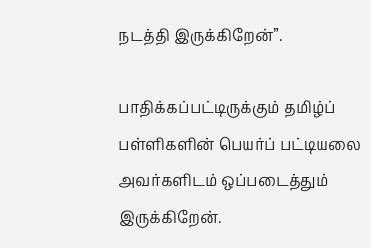நடத்தி இருக்கிறேன்”.

பாதிக்கப்பட்டிருக்கும் தமிழ்ப் பள்ளிகளின் பெயர்ப் பட்டியலை அவர்களிடம் ஒப்படைத்தும் இருக்கிறேன்.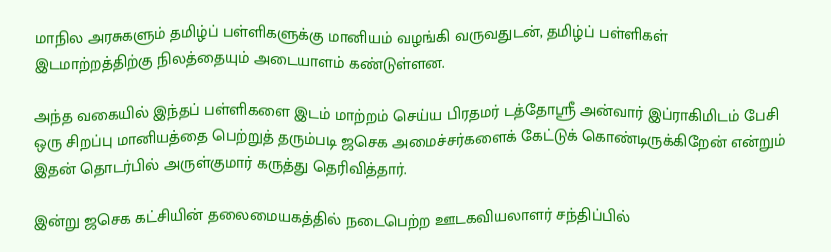மாநில அரசுகளும் தமிழ்ப் பள்ளிகளுக்கு மானியம் வழங்கி வருவதுடன், தமிழ்ப் பள்ளிகள் இடமாற்றத்திற்கு நிலத்தையும் அடையாளம் கண்டுள்ளன.

அந்த வகையில் இந்தப் பள்ளிகளை இடம் மாற்றம் செய்ய பிரதமர் டத்தோஸ்ரீ அன்வார் இப்ராகிமிடம் பேசி ஒரு சிறப்பு மானியத்தை பெற்றுத் தரும்படி ஜசெக அமைச்சர்களைக் கேட்டுக் கொண்டிருக்கிறேன் என்றும் இதன் தொடர்பில் அருள்குமார் கருத்து தெரிவித்தார்.

இன்று ஜசெக கட்சியின் தலைமையகத்தில் நடைபெற்ற ஊடகவியலாளர் சந்திப்பில்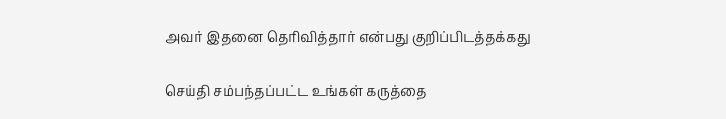அவர் இதனை தெரிவித்தார் என்பது குறிப்பிடத்தக்கது

செய்தி சம்பந்தப்பட்ட உங்கள் கருத்தை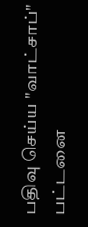பதிவு செய்ய "வாட்சாப்" பட்டனை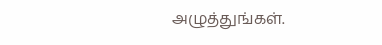அழுத்துங்கள்.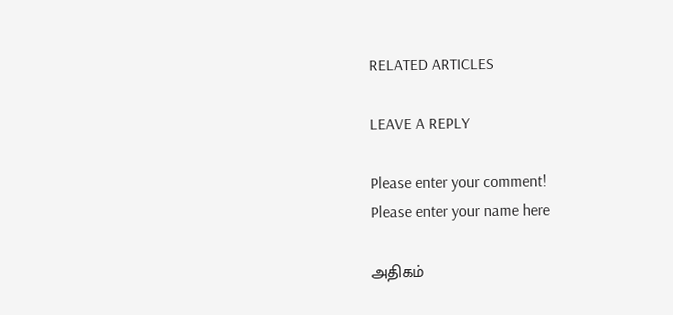RELATED ARTICLES

LEAVE A REPLY

Please enter your comment!
Please enter your name here

அதிகம்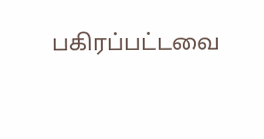பகிரப்பட்டவை